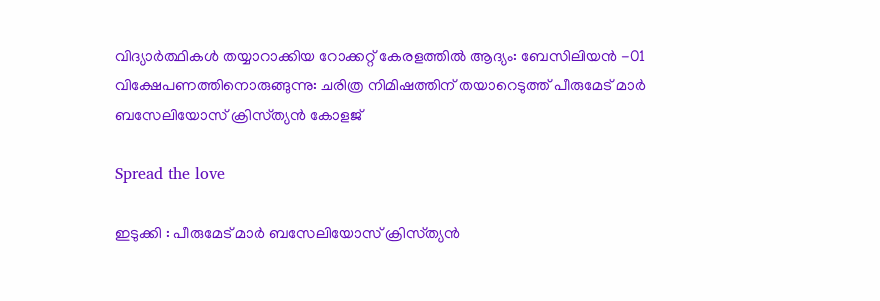വിദ്യാർത്ഥികൾ തയ്യാറാക്കിയ റോക്കറ്റ് കേരളത്തിൽ ആദ്യം: ബേസിലിയൻ -01 വിക്ഷേപണത്തിനൊരുങ്ങുന്നു: ചരിത്ര നിമിഷത്തിന് തയാറെടുത്ത് പീരുമേട് മാർ ബസേലിയോസ് ക്രിസ്‌ത്യൻ കോളജ്

Spread the love

ഇടുക്കി : പീരുമേട് മാർ ബസേലിയോസ് ക്രിസ്‌ത്യൻ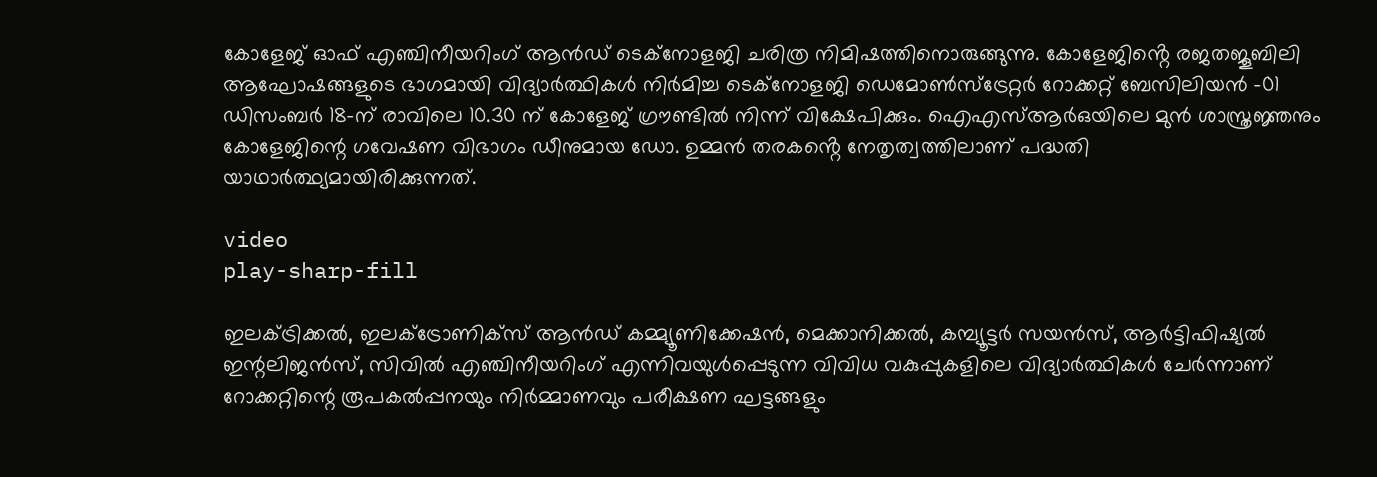കോളേജ് ഓഫ് എഞ്ചിനീയറിംഗ് ആൻഡ് ടെക്നോളജി ചരിത്ര നിമിഷത്തിനൊരുങ്ങുന്നു. കോളേജിൻ്റെ രജതജൂബിലി ആഘോഷങ്ങളുടെ ഭാഗമായി വിദ്യാർത്ഥികൾ നിർമിച്ച ടെക്നോളജി ഡെമോൺസ്ട്രേറ്റർ റോക്കറ്റ് ബേസിലിയൻ -01 ഡിസംബർ 18-ന് രാവിലെ 10.30 ന് കോളേജ് ഗ്രൗണ്ടിൽ നിന്ന് വിക്ഷേപിക്കും. ഐഎസ്ആർഒയിലെ മുൻ ശാസ്ത്രജ്ഞനും കോളേജിന്റെ ഗവേഷണ വിഭാഗം ഡീനുമായ ഡോ. ഉമ്മൻ തരകൻ്റെ നേതൃത്വത്തിലാണ് പദ്ധതി യാഥാർത്ഥ്യമായിരിക്കുന്നത്.

video
play-sharp-fill

ഇലക്ട്രിക്കൽ, ഇലക്ട്രോണിക്‌സ് ആൻഡ് കമ്മ്യൂണിക്കേഷൻ, മെക്കാനിക്കൽ, കമ്പ്യൂട്ടർ സയൻസ്, ആർട്ടിഫിഷ്യൽ ഇന്റലിജൻസ്, സിവിൽ എഞ്ചിനീയറിംഗ് എന്നിവയുൾപ്പെടുന്ന വിവിധ വകുപ്പുകളിലെ വിദ്യാർത്ഥികൾ ചേർന്നാണ് റോക്കറ്റിന്റെ രൂപകൽപ്പനയും നിർമ്മാണവും പരീക്ഷണ ഘട്ടങ്ങളും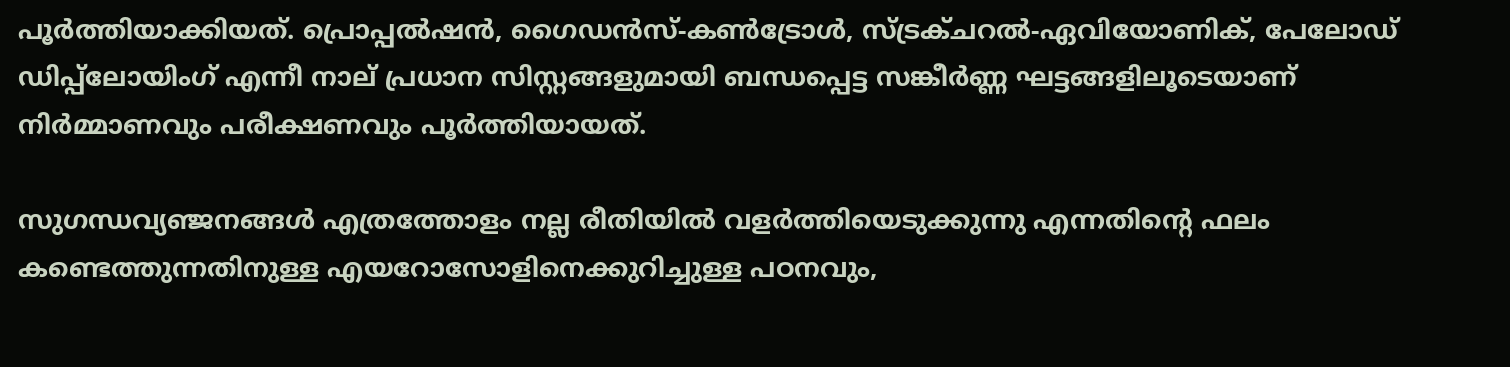പൂർത്തിയാക്കിയത്. പ്രൊപ്പൽഷൻ, ഗൈഡൻസ്-കൺട്രോൾ, സ്ട്രക്‌ചറൽ-ഏവിയോണിക്, പേലോഡ് ഡിപ്പ്‌ലോയിംഗ് എന്നീ നാല് പ്രധാന സിസ്റ്റങ്ങളുമായി ബന്ധപ്പെട്ട സങ്കീർണ്ണ ഘട്ടങ്ങളിലൂടെയാണ് നിർമ്മാണവും പരീക്ഷണവും പൂർത്തിയായത്.

സുഗന്ധവ്യഞ്ജനങ്ങൾ എത്രത്തോളം നല്ല രീതിയിൽ വളർത്തിയെടുക്കുന്നു എന്നതിന്റെ ഫലം കണ്ടെത്തുന്നതിനുള്ള എയറോസോളിനെക്കുറിച്ചുള്ള പഠനവും,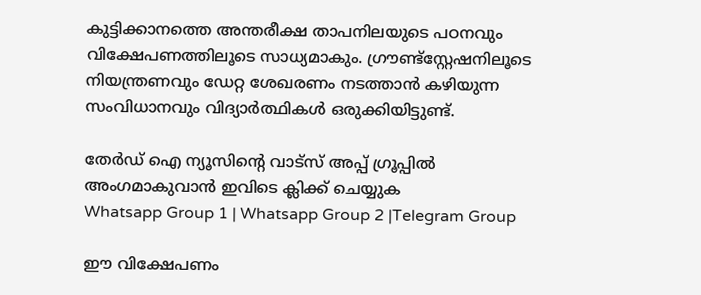കുട്ടിക്കാനത്തെ അന്തരീക്ഷ താപനിലയുടെ പഠനവും വിക്ഷേപണത്തിലൂടെ സാധ്യമാകും. ഗ്രൗണ്ട്സ്റ്റേഷനിലൂടെ നിയന്ത്രണവും ഡേറ്റ ശേഖരണം നടത്താൻ കഴിയുന്ന സംവിധാനവും വിദ്യാർത്ഥികൾ ഒരുക്കിയിട്ടുണ്ട്.

തേർഡ് ഐ ന്യൂസിന്റെ വാട്സ് അപ്പ് ഗ്രൂപ്പിൽ അംഗമാകുവാൻ ഇവിടെ ക്ലിക്ക് ചെയ്യുക
Whatsapp Group 1 | Whatsapp Group 2 |Telegram Group

ഈ വിക്ഷേപണം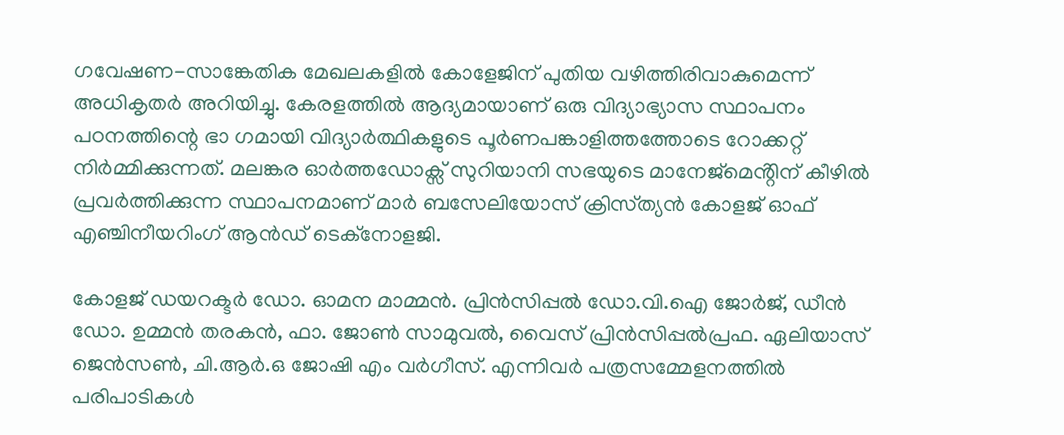ഗവേഷണ-സാങ്കേതിക മേഖലകളിൽ കോളേജിന് പുതിയ വഴിത്തിരിവാകുമെന്ന് അധികൃതർ അറിയിച്ചു. കേരളത്തിൽ ആദ്യമായാണ് ഒരു വിദ്യാഭ്യാസ സ്ഥാപനം പഠനത്തിന്റെ ഭാ ഗമായി വിദ്യാർത്ഥികളുടെ പൂർണപങ്കാളിത്തത്തോടെ റോക്കറ്റ് നിർമ്മിക്കുന്നത്. മലങ്കര ഓർത്തഡോക്സ് സുറിയാനി സഭയുടെ മാനേജ്‌മെൻ്റിന് കീഴിൽ പ്രവർത്തിക്കുന്ന സ്ഥാപനമാണ് മാർ ബസേലിയോസ് ക്രിസ്‌ത്യൻ കോളജ് ഓഫ് എഞ്ചിനീയറിംഗ് ആൻഡ് ടെക്നോളജി.

കോളജ് ഡയറക്ടർ ഡോ. ഓമന മാമ്മൻ. പ്രിൻസിപ്പൽ ഡോ.വി.ഐ ജോർജ്, ഡീൻ ഡോ. ഉമ്മൻ തരകൻ, ഫാ. ജോൺ സാമുവൽ, വൈസ് പ്രിൻസിപ്പൽപ്രഫ. ഏലിയാസ് ജെൻസൺ, ചി.ആർ.ഒ ജോഷി എം വർഗീസ്. എന്നിവർ പത്രസമ്മേളനത്തിൽ പരിപാടികൾ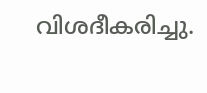വിശദീകരിച്ചു.